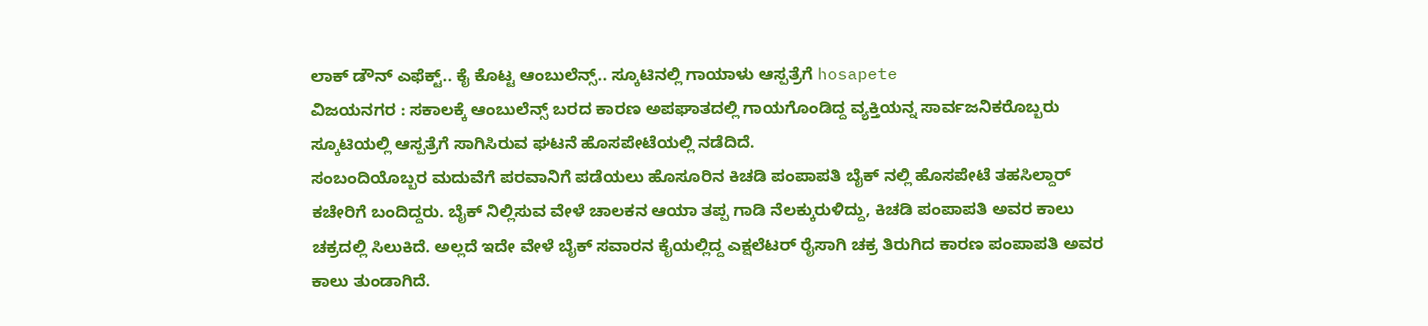ಲಾಕ್ ಡೌನ್ ಎಫೆಕ್ಟ್.. ಕೈ ಕೊಟ್ಟ ಆಂಬುಲೆನ್ಸ್.. ಸ್ಕೂಟಿನಲ್ಲಿ ಗಾಯಾಳು ಆಸ್ಪತ್ರೆಗೆ hosapete
ವಿಜಯನಗರ : ಸಕಾಲಕ್ಕೆ ಆಂಬುಲೆನ್ಸ್ ಬರದ ಕಾರಣ ಅಪಘಾತದಲ್ಲಿ ಗಾಯಗೊಂಡಿದ್ದ ವ್ಯಕ್ತಿಯನ್ನ ಸಾರ್ವಜನಿಕರೊಬ್ಬರು ಸ್ಕೂಟಿಯಲ್ಲಿ ಆಸ್ಪತ್ರೆಗೆ ಸಾಗಿಸಿರುವ ಘಟನೆ ಹೊಸಪೇಟೆಯಲ್ಲಿ ನಡೆದಿದೆ.
ಸಂಬಂದಿಯೊಬ್ಬರ ಮದುವೆಗೆ ಪರವಾನಿಗೆ ಪಡೆಯಲು ಹೊಸೂರಿನ ಕಿಚಡಿ ಪಂಪಾಪತಿ ಬೈಕ್ ನಲ್ಲಿ ಹೊಸಪೇಟೆ ತಹಸಿಲ್ದಾರ್ ಕಚೇರಿಗೆ ಬಂದಿದ್ದರು. ಬೈಕ್ ನಿಲ್ಲಿಸುವ ವೇಳೆ ಚಾಲಕನ ಆಯಾ ತಪ್ಪ ಗಾಡಿ ನೆಲಕ್ಕುರುಳಿದ್ದು, ಕಿಚಡಿ ಪಂಪಾಪತಿ ಅವರ ಕಾಲು ಚಕ್ರದಲ್ಲಿ ಸಿಲುಕಿದೆ. ಅಲ್ಲದೆ ಇದೇ ವೇಳೆ ಬೈಕ್ ಸವಾರನ ಕೈಯಲ್ಲಿದ್ದ ಎಕ್ಷಲೆಟರ್ ರೈಸಾಗಿ ಚಕ್ರ ತಿರುಗಿದ ಕಾರಣ ಪಂಪಾಪತಿ ಅವರ ಕಾಲು ತುಂಡಾಗಿದೆ.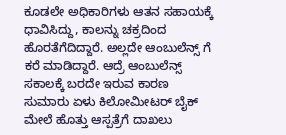ಕೂಡಲೇ ಅಧಿಕಾರಿಗಳು ಆತನ ಸಹಾಯಕ್ಕೆ ಧಾವಿಸಿದ್ದು, ಕಾಲನ್ನು ಚಕ್ರದಿಂದ ಹೊರತೆಗೆದಿದ್ದಾರೆ. ಅಲ್ಲದೇ ಆಂಬುಲೆನ್ಸ್ ಗೆ ಕರೆ ಮಾಡಿದ್ದಾರೆ. ಆದ್ರೆ ಆಂಬುಲೆನ್ಸ್ ಸಕಾಲಕ್ಕೆ ಬರದೇ ಇರುವ ಕಾರಣ ಸುಮಾರು ಏಳು ಕಿಲೋಮೀಟರ್ ಬೈಕ್ ಮೇಲೆ ಹೊತ್ತು ಆಸ್ಪತ್ರೆಗೆ ದಾಖಲು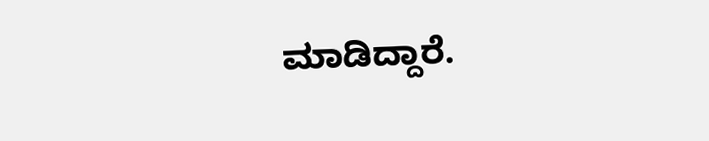ಮಾಡಿದ್ದಾರೆ.